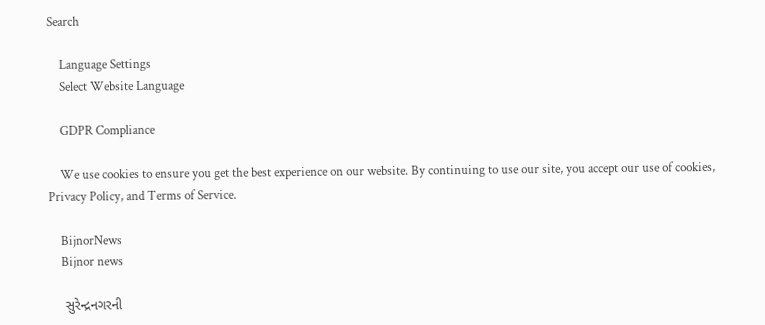Search

    Language Settings
    Select Website Language

    GDPR Compliance

    We use cookies to ensure you get the best experience on our website. By continuing to use our site, you accept our use of cookies, Privacy Policy, and Terms of Service.

    BijnorNews
    Bijnor news

    સુરેન્દ્રનગરની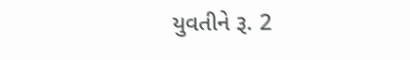યુવતીને રૂ. 2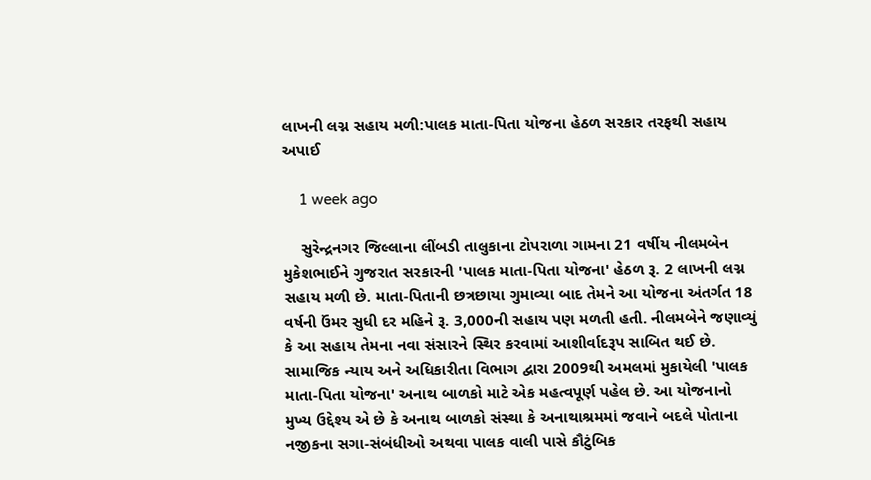લાખની લગ્ન સહાય મળી:પાલક માતા-પિતા યોજના હેઠળ સરકાર તરફથી સહાય અપાઈ

    1 week ago

    સુરેન્દ્રનગર જિલ્લાના લીંબડી તાલુકાના ટોપરાળા ગામના 21 વર્ષીય નીલમબેન મુકેશભાઈને ગુજરાત સરકારની 'પાલક માતા-પિતા યોજના' હેઠળ રૂ. 2 લાખની લગ્ન સહાય મળી છે. માતા-પિતાની છત્રછાયા ગુમાવ્યા બાદ તેમને આ યોજના અંતર્ગત 18 વર્ષની ઉંમર સુધી દર મહિને રૂ. 3,000ની સહાય પણ મળતી હતી. નીલમબેને જણાવ્યું કે આ સહાય તેમના નવા સંસારને સ્થિર કરવામાં આશીર્વાદરૂપ સાબિત થઈ છે. સામાજિક ન્યાય અને અધિકારીતા વિભાગ દ્વારા 2009થી અમલમાં મુકાયેલી 'પાલક માતા-પિતા યોજના' અનાથ બાળકો માટે એક મહત્વપૂર્ણ પહેલ છે. આ યોજનાનો મુખ્ય ઉદ્દેશ્ય એ છે કે અનાથ બાળકો સંસ્થા કે અનાથાશ્રમમાં જવાને બદલે પોતાના નજીકના સગા-સંબંધીઓ અથવા પાલક વાલી પાસે કૌટુંબિક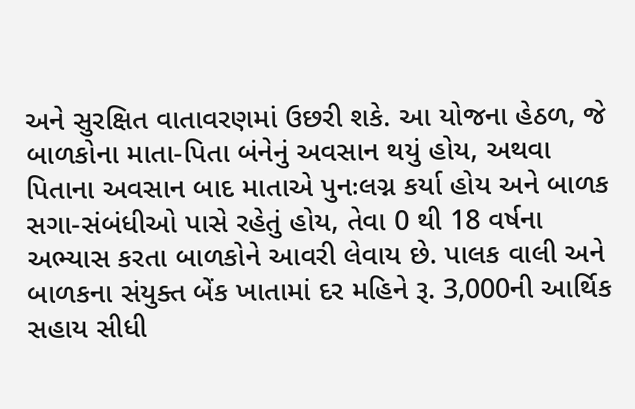અને સુરક્ષિત વાતાવરણમાં ઉછરી શકે. આ યોજના હેઠળ, જે બાળકોના માતા-પિતા બંનેનું અવસાન થયું હોય, અથવા પિતાના અવસાન બાદ માતાએ પુનઃલગ્ન કર્યા હોય અને બાળક સગા-સંબંધીઓ પાસે રહેતું હોય, તેવા 0 થી 18 વર્ષના અભ્યાસ કરતા બાળકોને આવરી લેવાય છે. પાલક વાલી અને બાળકના સંયુક્ત બેંક ખાતામાં દર મહિને રૂ. 3,000ની આર્થિક સહાય સીધી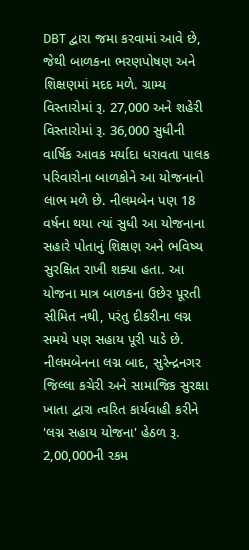DBT દ્વારા જમા કરવામાં આવે છે, જેથી બાળકના ભરણપોષણ અને શિક્ષણમાં મદદ મળે. ગ્રામ્ય વિસ્તારોમાં રૂ. 27,000 અને શહેરી વિસ્તારોમાં રૂ. 36,000 સુધીની વાર્ષિક આવક મર્યાદા ધરાવતા પાલક પરિવારોના બાળકોને આ યોજનાનો લાભ મળે છે. નીલમબેન પણ 18 વર્ષના થયા ત્યાં સુધી આ યોજનાના સહારે પોતાનું શિક્ષણ અને ભવિષ્ય સુરક્ષિત રાખી શક્યા હતા. આ યોજના માત્ર બાળકના ઉછેર પૂરતી સીમિત નથી, પરંતુ દીકરીના લગ્ન સમયે પણ સહાય પૂરી પાડે છે. નીલમબેનના લગ્ન બાદ, સુરેન્દ્રનગર જિલ્લા કચેરી અને સામાજિક સુરક્ષા ખાતા દ્વારા ત્વરિત કાર્યવાહી કરીને 'લગ્ન સહાય યોજના' હેઠળ રૂ. 2,00,000ની રકમ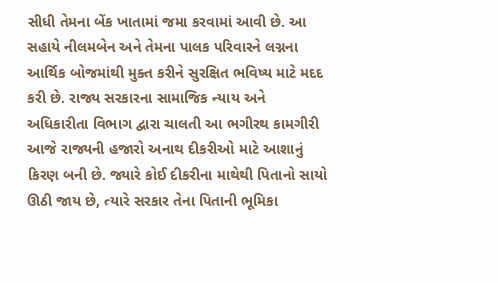સીધી તેમના બેંક ખાતામાં જમા કરવામાં આવી છે. આ સહાયે નીલમબેન અને તેમના પાલક પરિવારને લગ્નના આર્થિક બોજમાંથી મુક્ત કરીને સુરક્ષિત ભવિષ્ય માટે મદદ કરી છે. રાજ્ય સરકારના સામાજિક ન્યાય અને અધિકારીતા વિભાગ દ્વારા ચાલતી આ ભગીરથ કામગીરી આજે રાજ્યની હજારો અનાથ દીકરીઓ માટે આશાનું કિરણ બની છે. જ્યારે કોઈ દીકરીના માથેથી પિતાનો સાયો ઊઠી જાય છે, ત્યારે સરકાર તેના પિતાની ભૂમિકા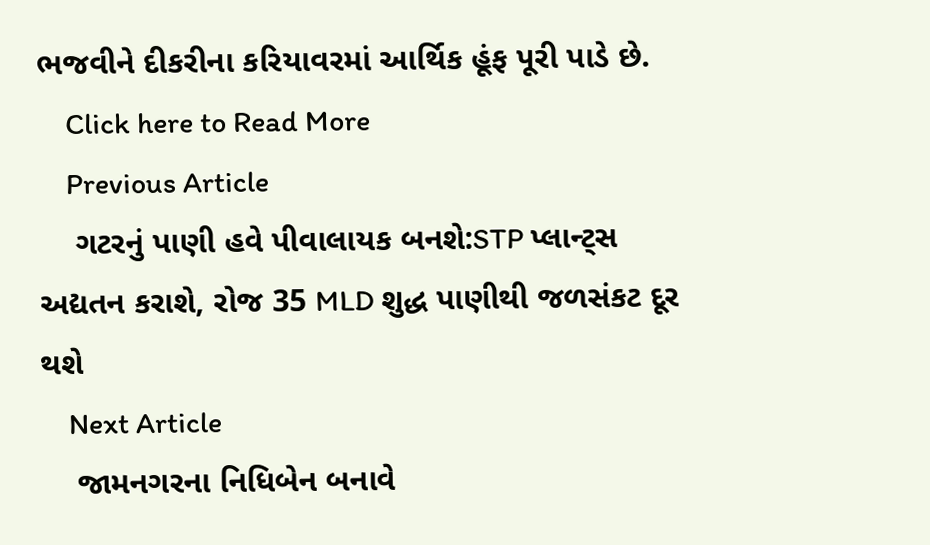ભજવીને દીકરીના કરિયાવરમાં આર્થિક હૂંફ પૂરી પાડે છે.
    Click here to Read More
    Previous Article
    ગટરનું પાણી હવે પીવાલાયક બનશે:STP પ્લાન્ટ્સ અદ્યતન કરાશે, રોજ 35 MLD શુદ્ધ પાણીથી જળસંકટ દૂર થશે
    Next Article
    જામનગરના નિધિબેન બનાવે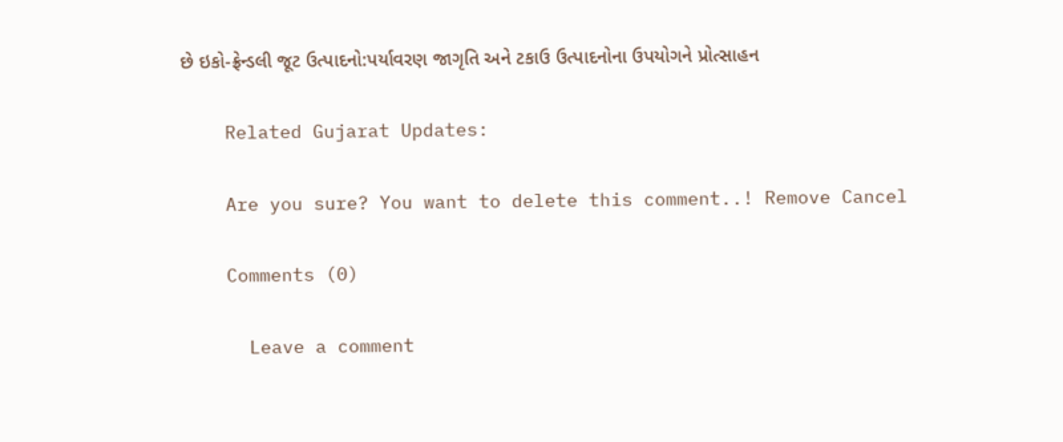છે ઇકો-ફ્રેન્ડલી જૂટ ઉત્પાદનો:પર્યાવરણ જાગૃતિ અને ટકાઉ ઉત્પાદનોના ઉપયોગને પ્રોત્સાહન

    Related Gujarat Updates:

    Are you sure? You want to delete this comment..! Remove Cancel

    Comments (0)

      Leave a comment